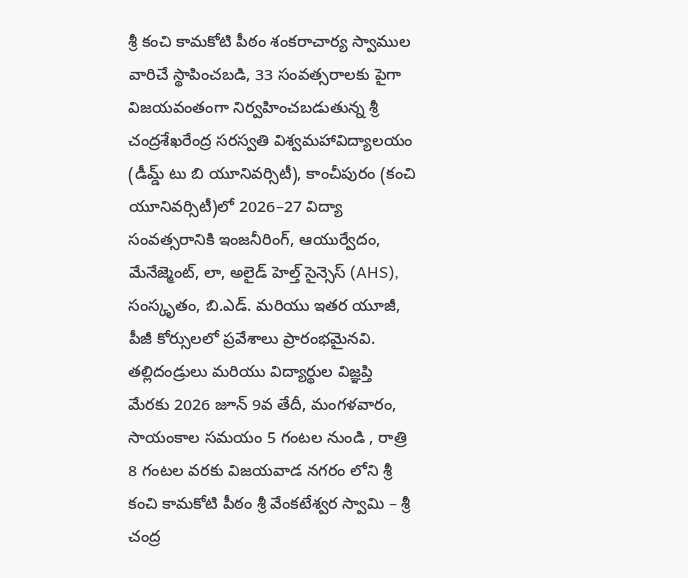శ్రీ కంచి కామకోటి పీఠం శంకరాచార్య స్వాముల వారిచే స్థాపించబడి, 33 సంవత్సరాలకు పైగా విజయవంతంగా నిర్వహించబడుతున్న శ్రీ చంద్రశేఖరేంద్ర సరస్వతి విశ్వమహావిద్యాలయం (డీమ్డ్ టు బి యూనివర్సిటీ), కాంచీపురం (కంచి యూనివర్సిటీ)లో 2026–27 విద్యా సంవత్సరానికి ఇంజనీరింగ్, ఆయుర్వేదం, మేనేజ్మెంట్, లా, అలైడ్ హెల్త్ సైన్సెస్ (AHS), సంస్కృతం, బి.ఎడ్. మరియు ఇతర యూజీ, పీజీ కోర్సులలో ప్రవేశాలు ప్రారంభమైనవి.
తల్లిదండ్రులు మరియు విద్యార్థుల విజ్ఞప్తి మేరకు 2026 జూన్ 9వ తేదీ, మంగళవారం, సాయంకాల సమయం 5 గంటల నుండి , రాత్రి 8 గంటల వరకు విజయవాడ నగరం లోని శ్రీ కంచి కామకోటి పీఠం శ్రీ వేంకటేశ్వర స్వామి – శ్రీ చంద్ర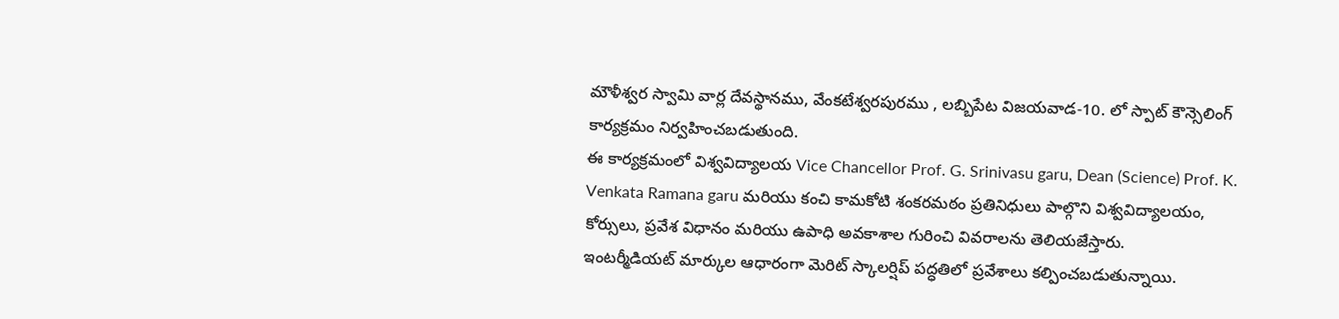మౌళీశ్వర స్వామి వార్ల దేవస్థానము, వేంకటేశ్వరపురము , లబ్బిపేట విజయవాడ-10. లో స్పాట్ కౌన్సెలింగ్ కార్యక్రమం నిర్వహించబడుతుంది.
ఈ కార్యక్రమంలో విశ్వవిద్యాలయ Vice Chancellor Prof. G. Srinivasu garu, Dean (Science) Prof. K. Venkata Ramana garu మరియు కంచి కామకోటి శంకరమఠం ప్రతినిధులు పాల్గొని విశ్వవిద్యాలయం, కోర్సులు, ప్రవేశ విధానం మరియు ఉపాధి అవకాశాల గురించి వివరాలను తెలియజేస్తారు.
ఇంటర్మీడియట్ మార్కుల ఆధారంగా మెరిట్ స్కాలర్షిప్ పద్ధతిలో ప్రవేశాలు కల్పించబడుతున్నాయి.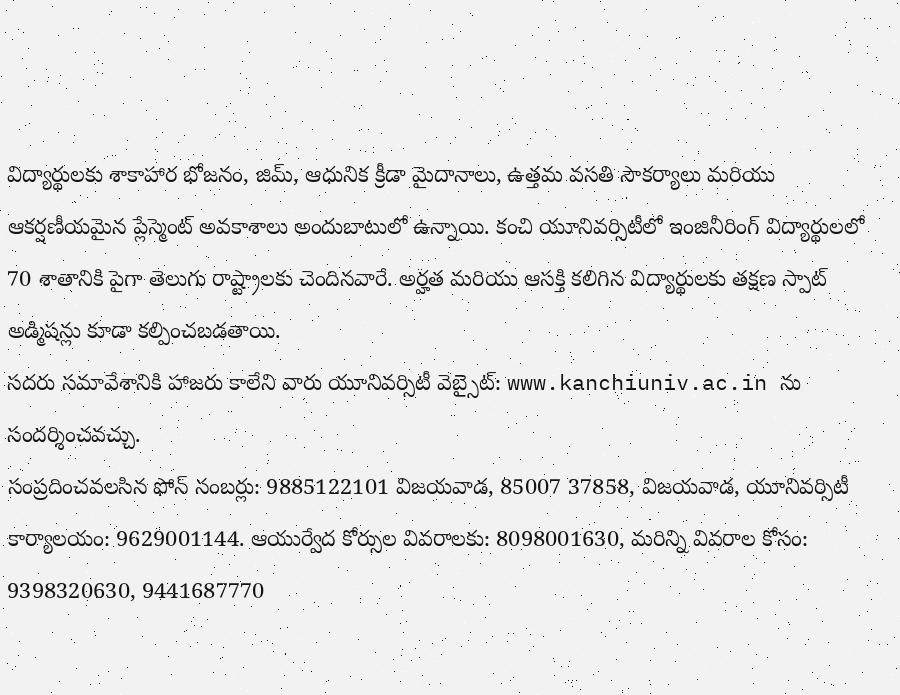విద్యార్థులకు శాకాహార భోజనం, జిమ్, ఆధునిక క్రీడా మైదానాలు, ఉత్తమ వసతి సౌకర్యాలు మరియు ఆకర్షణీయమైన ప్లేస్మెంట్ అవకాశాలు అందుబాటులో ఉన్నాయి. కంచి యూనివర్సిటీలో ఇంజినీరింగ్ విద్యార్థులలో 70 శాతానికి పైగా తెలుగు రాష్ట్రాలకు చెందినవారే. అర్హత మరియు ఆసక్తి కలిగిన విద్యార్థులకు తక్షణ స్పాట్ అడ్మిషన్లు కూడా కల్పించబడతాయి.
సదరు సమావేశానికి హాజరు కాలేని వారు యూనివర్సిటీ వెబ్సైట్: www.kanchiuniv.ac.in ను సందర్శించవచ్చు.
సంప్రదించవలసిన ఫోన్ నంబర్లు: 9885122101 విజయవాడ, 85007 37858, విజయవాడ, యూనివర్సిటీ కార్యాలయం: 9629001144. ఆయుర్వేద కోర్సుల వివరాలకు: 8098001630, మరిన్ని వివరాల కోసం: 9398320630, 9441687770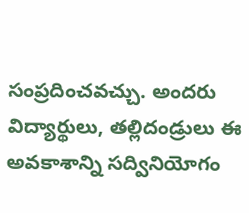సంప్రదించవచ్చు. అందరు విద్యార్థులు, తల్లిదండ్రులు ఈ అవకాశాన్ని సద్వినియోగం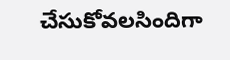చేసుకోవలసిందిగా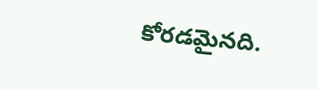కోరడమైనది.